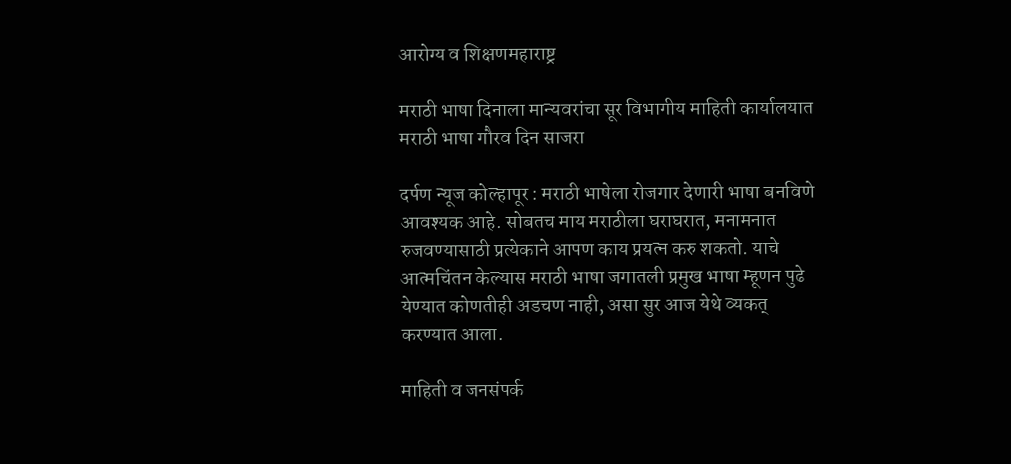आरोग्य व शिक्षणमहाराष्ट्र

मराठी भाषा दिनाला मान्यवरांचा सूर विभागीय माहिती कार्यालयात मराठी भाषा गौरव दिन साजरा

दर्पण न्यूज कोल्हापूर : मराठी भाषेला रोजगार देणारी भाषा बनविणे आवश्यक आहे. सोबतच माय मराठीला घराघरात, मनामनात रुजवण्यासाठी प्रत्येकाने आपण काय प्रयत्न करु शकतो. याचे आत्मचिंतन केल्यास मराठी भाषा जगातली प्रमुख भाषा म्हूणन पुढे येण्यात कोणतीही अडचण नाही, असा सुर आज येथे व्यकत् करण्यात आला.

माहिती व जनसंपर्क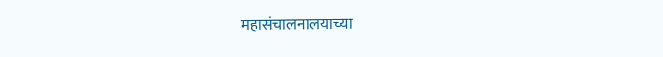महासंचालनालयाच्या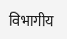विभागीय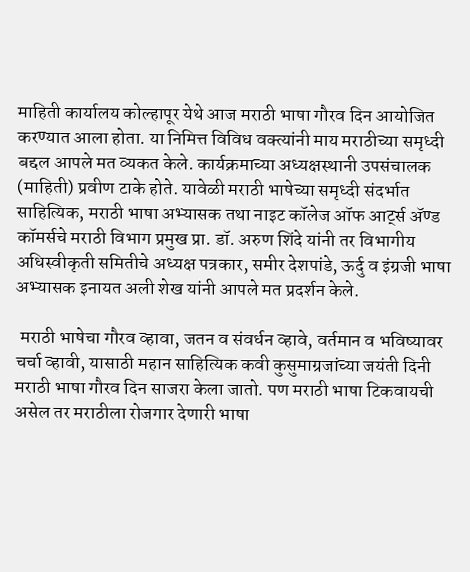माहिती कार्यालय कोल्हापूर येथे आज मराठी भाषा गौरव दिन आयोजित करण्यात आला होता. या निमित्त विविध वक्त्यांनी माय मराठीच्या समृध्दी बद्दल आपले मत व्यकत केले. कार्यक्रमाच्या अध्यक्षस्थानी उपसंचालक (माहिती) प्रवीण टाके होते. यावेळी मराठी भाषेच्या समृध्दी संदर्भात साहित्यिक, मराठी भाषा अभ्यासक तथा नाइट कॉलेज ऑफ आर्ट्स ॲण्ड कॉमर्सचे मराठी विभाग प्रमुख प्रा. डॉ. अरुण शिंदे यांनी तर विभागीय अधिस्वीकृती समितीचे अध्यक्ष पत्रकार, समीर देशपांडे, ऊर्दु व इंग्रजी भाषा अभ्यासक इनायत अली शेख यांनी आपले मत प्रदर्शन केले.

 मराठी भाषेचा गौरव व्हावा, जतन व संवर्धन व्हावे, वर्तमान व भविष्यावर चर्चा व्हावी, यासाठी महान साहित्यिक कवी कुसुमाग्रजांच्या जयंती दिनी मराठी भाषा गौरव दिन साजरा केला जातो. पण मराठी भाषा टिकवायची असेल तर मराठीला रोजगार देणारी भाषा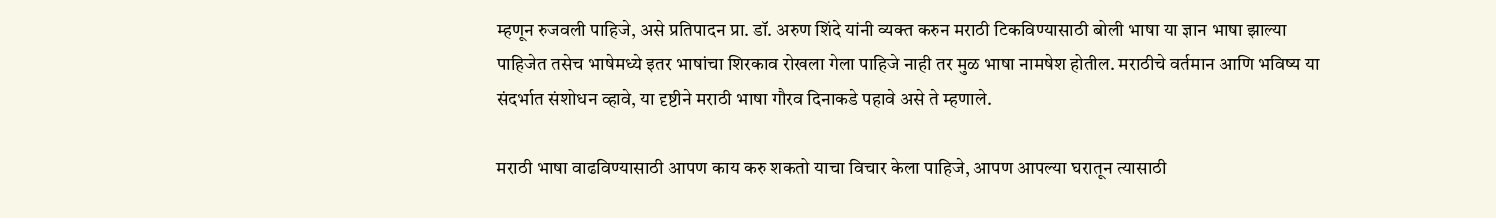म्हणून रुजवली पाहिजे, असे प्रतिपादन प्रा. डॉ. अरुण शिंदे यांनी व्यक्त करुन मराठी टिकविण्यासाठी बोली भाषा या ज्ञान भाषा झाल्या पाहिजेत तसेच भाषेमध्ये इतर भाषांचा शिरकाव रोखला गेला पाहिजे नाही तर मुळ भाषा नामषेश होतील. मराठीचे वर्तमान आणि भविष्य या संदर्भात संशोधन व्हावे, या दृष्टीने मराठी भाषा गौरव दिनाकडे पहावे असे ते म्हणाले.

मराठी भाषा वाढविण्यासाठी आपण काय करु शकतो याचा विचार केला पाहिजे, आपण आपल्या घरातून त्यासाठी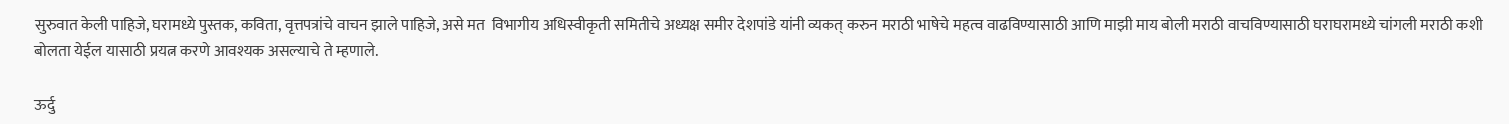सुरुवात केली पाहिजे, घरामध्ये पुस्तक, कविता, वृत्तपत्रांचे वाचन झाले पाहिजे, असे मत  विभागीय अधिस्वीकृती समितीचे अध्यक्ष समीर देशपांडे यांनी व्यकत् करुन मराठी भाषेचे महत्व वाढविण्यासाठी आणि माझी माय बोली मराठी वाचविण्यासाठी घराघरामध्ये चांगली मराठी कशी बोलता येईल यासाठी प्रयत्न करणे आवश्यक असल्याचे ते म्हणाले.

ऊर्दु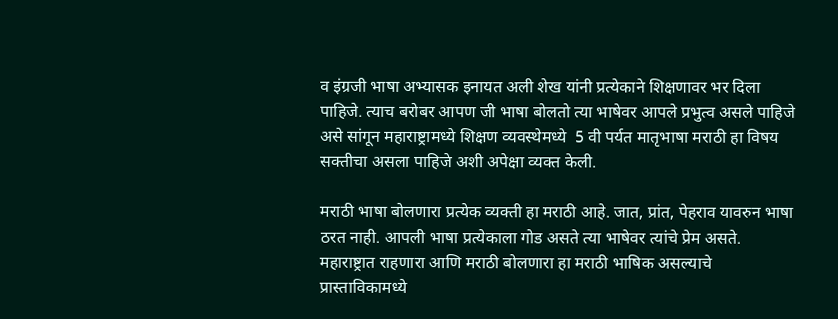व इंग्रजी भाषा अभ्यासक इनायत अली शेख यांनी प्रत्येकाने शिक्षणावर भर दिला पाहिजे. त्याच बरोबर आपण जी भाषा बोलतो त्या भाषेवर आपले प्रभुत्व असले पाहिजे असे सांगून महाराष्ट्रामध्ये शिक्षण व्यवस्थेमध्ये  5 वी पर्यत मातृभाषा मराठी हा विषय सक्तीचा असला पाहिजे अशी अपेक्षा व्यक्त केली.

मराठी भाषा बोलणारा प्रत्येक व्यक्ती हा मराठी आहे. जात, प्रांत, पेहराव यावरुन भाषा ठरत नाही. आपली भाषा प्रत्येकाला गोड असते त्या भाषेवर त्यांचे प्रेम असते. महाराष्ट्रात राहणारा आणि मराठी बोलणारा हा मराठी भाषिक असल्याचे प्रास्ताविकामध्ये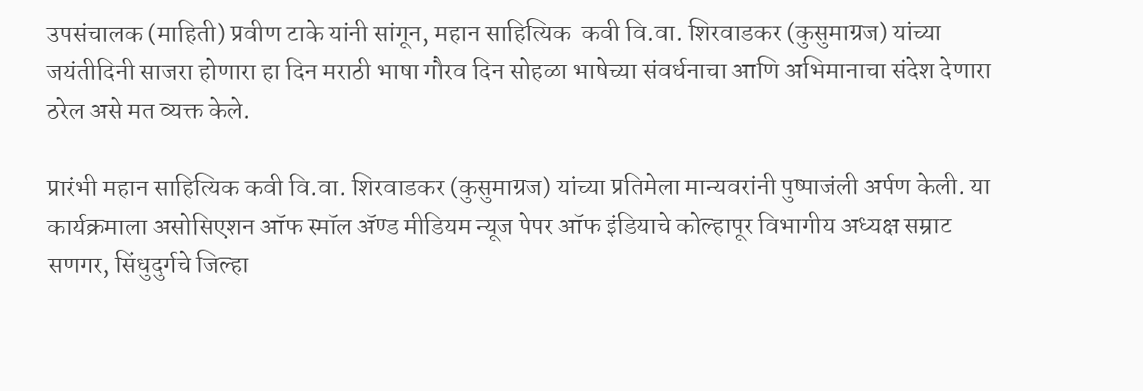उपसंचालक (माहिती) प्रवीण टाके यांनी सांगून, महान साहित्यिक  कवी वि.वा. शिरवाडकर (कुसुमाग्रज) यांच्या जयंतीदिनी साजरा होणारा हा दिन मराठी भाषा गौरव दिन सोहळा भाषेच्या संवर्धनाचा आणि अभिमानाचा संदेश देणारा ठरेल असे मत व्यक्त केले.

प्रारंभी महान साहित्यिक कवी वि.वा. शिरवाडकर (कुसुमाग्रज) यांच्या प्रतिमेला मान्यवरांनी पुष्पाजंली अर्पण केली. या कार्यक्रमाला असोसिएशन ऑफ स्मॉल ॲण्ड मीडियम न्यूज पेपर ऑफ इंडियाचे कोल्हापूर विभागीय अध्यक्ष सम्राट सणगर, सिंधुदुर्गचे जिल्हा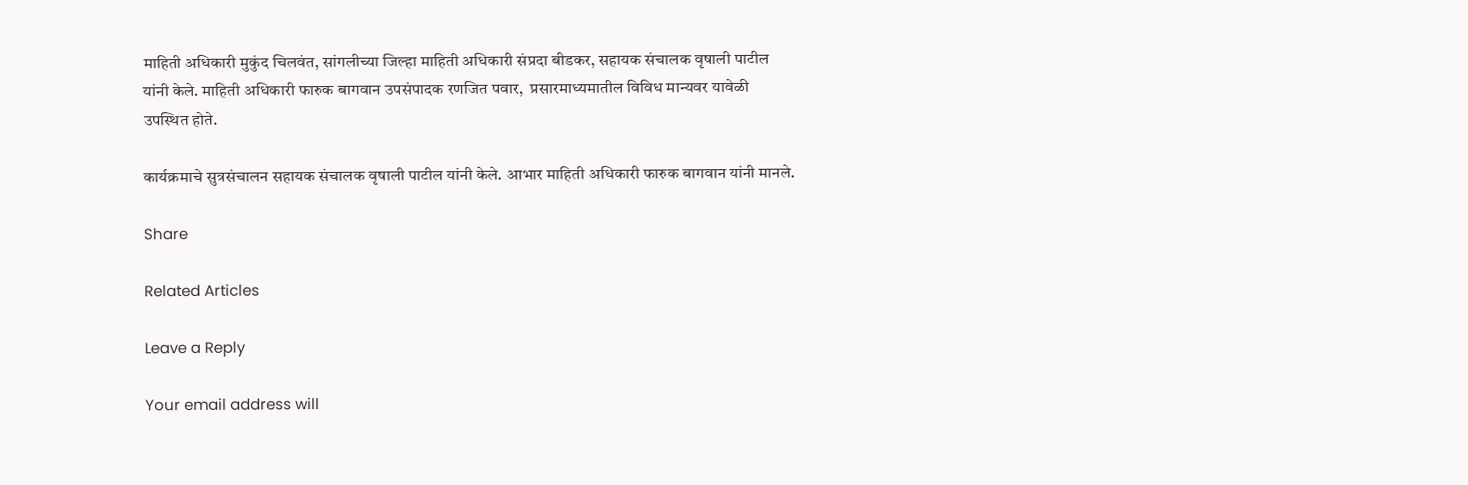माहिती अधिकारी मुकुंद चिलवंत, सांगलीच्या जिल्हा माहिती अधिकारी संप्रदा बीडकर, सहायक संचालक वृषाली पाटील यांनी केले. माहिती अधिकारी फारुक बागवान उपसंपादक रणजित पवार,  प्रसारमाध्यमातील विविध मान्यवर यावेळी उपस्थित होते.

कार्यक्रमाचे सुत्रसंचालन सहायक संचालक वृषाली पाटील यांनी केले. आभार माहिती अधिकारी फारुक बागवान यांनी मानले.

Share

Related Articles

Leave a Reply

Your email address will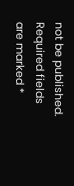not be published. Required fields are marked *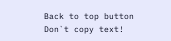Back to top button
Don`t copy text!